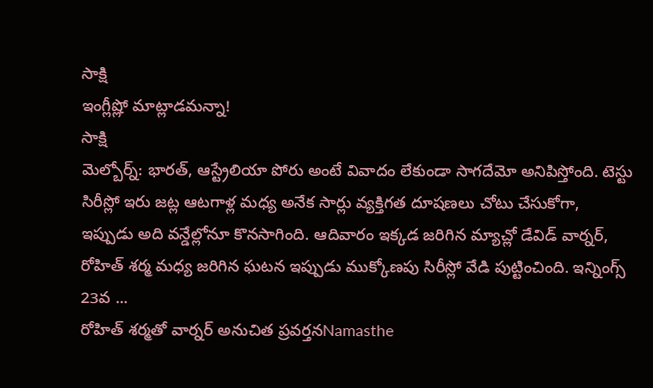సాక్షి
ఇంగ్లీష్లో మాట్లాడమన్నా!
సాక్షి
మెల్బోర్న్: భారత్, ఆస్ట్రేలియా పోరు అంటే వివాదం లేకుండా సాగదేమో అనిపిస్తోంది. టెస్టు సిరీస్లో ఇరు జట్ల ఆటగాళ్ల మధ్య అనేక సార్లు వ్యక్తిగత దూషణలు చోటు చేసుకోగా, ఇప్పుడు అది వన్డేల్లోనూ కొనసాగింది. ఆదివారం ఇక్కడ జరిగిన మ్యాచ్లో డేవిడ్ వార్నర్, రోహిత్ శర్మ మధ్య జరిగిన ఘటన ఇప్పుడు ముక్కోణపు సిరీస్లో వేడి పుట్టించింది. ఇన్నింగ్స్ 23వ ...
రోహిత్ శర్మతో వార్నర్ అనుచిత ప్రవర్తనNamasthe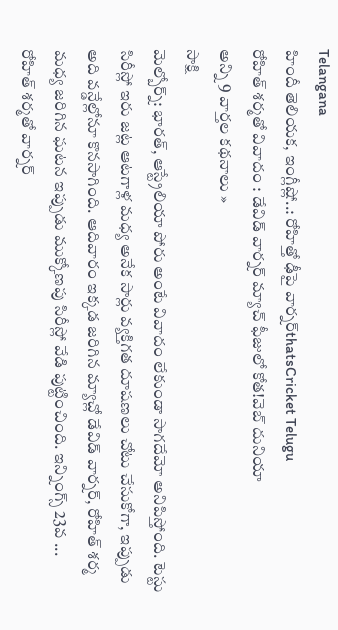Telangana
హిందీ తెలియక, ఇంగ్లీష్లో..: రోహిత్తో ఢీపై వార్నర్thatsCricket Telugu
రోహిత్ శర్మతో వివాదం : డేవిడ్ వార్నర్ మ్యాచ్ ఫీజులో కోత!వెబ్ దునియా
అన్ని 9 వార్తల కథనాలు »
సాక్షి
మెల్బోర్న్: భారత్, ఆస్ట్రేలియా పోరు అంటే వివాదం లేకుండా సాగదేమో అనిపిస్తోంది. టెస్టు సిరీస్లో ఇరు జట్ల ఆటగాళ్ల మధ్య అనేక సార్లు వ్యక్తిగత దూషణలు చోటు చేసుకోగా, ఇప్పుడు అది వన్డేల్లోనూ కొనసాగింది. ఆదివారం ఇక్కడ జరిగిన మ్యాచ్లో డేవిడ్ వార్నర్, రోహిత్ శర్మ మధ్య జరిగిన ఘటన ఇప్పుడు ముక్కోణపు సిరీస్లో వేడి పుట్టించింది. ఇన్నింగ్స్ 23వ ...
రోహిత్ శర్మతో వార్నర్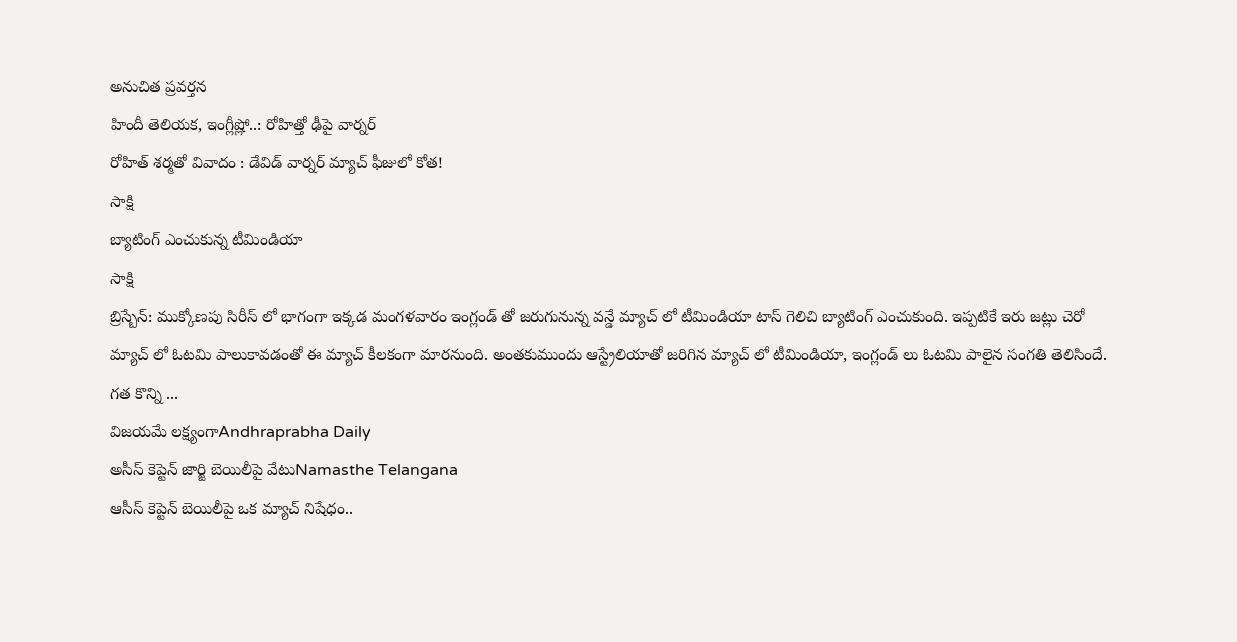అనుచిత ప్రవర్తన
హిందీ తెలియక, ఇంగ్లీష్లో..: రోహిత్తో ఢీపై వార్నర్
రోహిత్ శర్మతో వివాదం : డేవిడ్ వార్నర్ మ్యాచ్ ఫీజులో కోత!
సాక్షి
బ్యాటింగ్ ఎంచుకున్న టీమిండియా
సాక్షి
బ్రిస్బేన్: ముక్కోణపు సిరీస్ లో భాగంగా ఇక్కడ మంగళవారం ఇంగ్లండ్ తో జరుగునున్న వన్డే మ్యాచ్ లో టీమిండియా టాస్ గెలిచి బ్యాటింగ్ ఎంచుకుంది. ఇప్పటికే ఇరు జట్లు చెరో మ్యాచ్ లో ఓటమి పాలుకావడంతో ఈ మ్యాచ్ కీలకంగా మారనుంది. అంతకుముందు ఆస్ట్రేలియాతో జరిగిన మ్యాచ్ లో టీమిండియా, ఇంగ్లండ్ లు ఓటమి పాలైన సంగతి తెలిసిందే. గత కొన్ని ...
విజయమే లక్ష్యంగాAndhraprabha Daily
అసీస్ కెప్టెన్ జార్జి బెయిలీపై వేటుNamasthe Telangana
ఆసీస్ కెప్టెన్ బెయిలీపై ఒక మ్యాచ్ నిషేధం..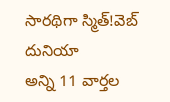సారథిగా స్మిత్!వెబ్ దునియా
అన్ని 11 వార్తల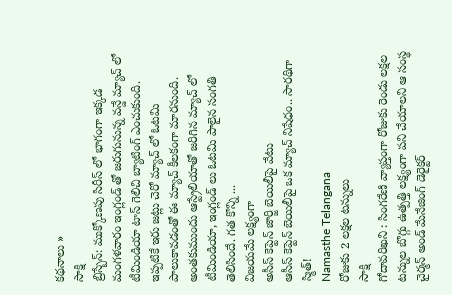కథనాలు »
సాక్షి
బ్రిస్బేన్: ముక్కోణపు సిరీస్ లో భాగంగా ఇక్కడ మంగళవారం ఇంగ్లండ్ తో జరుగునున్న వన్డే మ్యాచ్ లో టీమిండియా టాస్ గెలిచి బ్యాటింగ్ ఎంచుకుంది. ఇప్పటికే ఇరు జట్లు చెరో మ్యాచ్ లో ఓటమి పాలుకావడంతో ఈ మ్యాచ్ కీలకంగా మారనుంది. అంతకుముందు ఆస్ట్రేలియాతో జరిగిన మ్యాచ్ లో టీమిండియా, ఇంగ్లండ్ లు ఓటమి పాలైన సంగతి తెలిసిందే. గత కొన్ని ...
విజయమే లక్ష్యంగా
అసీస్ కెప్టెన్ జార్జి బెయిలీపై వేటు
ఆసీస్ కెప్టెన్ బెయిలీపై ఒక మ్యాచ్ నిషేధం.. సారథిగా స్మిత్!
Namasthe Telangana
రోజుకు 2 లక్షల టన్నులు
సాక్షి
గోదావరిఖని : సింగరేణి వ్యాప్తంగా రోజుకు రెండు లక్షల టన్నుల బొగ్గు ఉత్పత్తి లక్ష్యంగా పని చేయాలని ఆ సంస్థ చైర్మన్ అండ్ మేనేజింగ్ డెరైక్టర్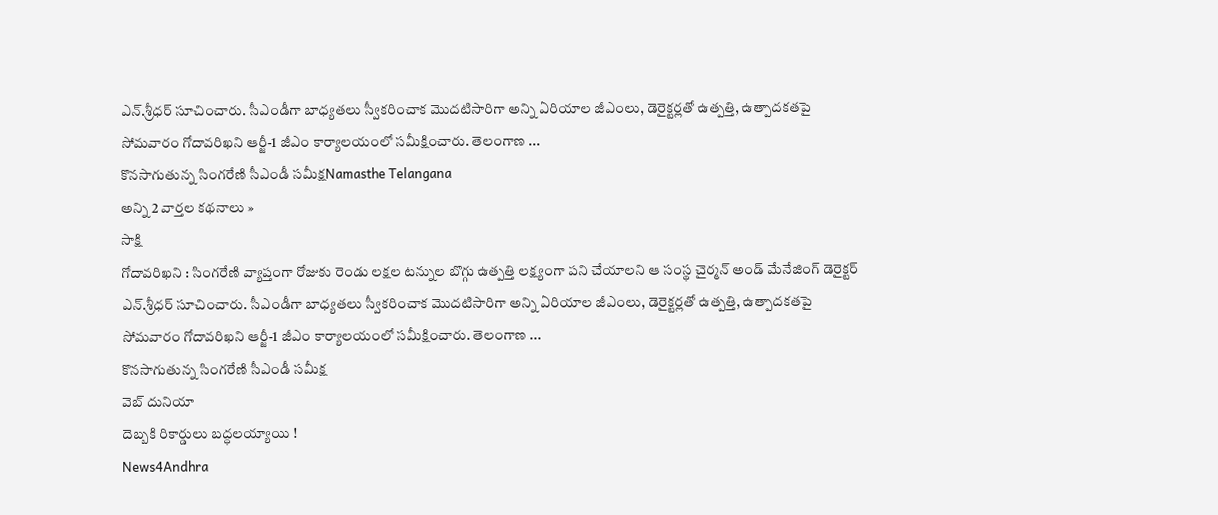ఎన్.శ్రీధర్ సూచించారు. సీఎండీగా బాధ్యతలు స్వీకరించాక మొదటిసారిగా అన్ని ఏరియాల జీఎంలు, డెరైక్టర్లతో ఉత్పత్తి, ఉత్పాదకతపై సోమవారం గోదావరిఖని ఆర్జీ-1 జీఎం కార్యాలయంలో సమీక్షించారు. తెలంగాణ ...
కొనసాగుతున్న సింగరేణి సీఎండీ సమీక్షNamasthe Telangana
అన్ని 2 వార్తల కథనాలు »
సాక్షి
గోదావరిఖని : సింగరేణి వ్యాప్తంగా రోజుకు రెండు లక్షల టన్నుల బొగ్గు ఉత్పత్తి లక్ష్యంగా పని చేయాలని ఆ సంస్థ చైర్మన్ అండ్ మేనేజింగ్ డెరైక్టర్ ఎన్.శ్రీధర్ సూచించారు. సీఎండీగా బాధ్యతలు స్వీకరించాక మొదటిసారిగా అన్ని ఏరియాల జీఎంలు, డెరైక్టర్లతో ఉత్పత్తి, ఉత్పాదకతపై సోమవారం గోదావరిఖని ఆర్జీ-1 జీఎం కార్యాలయంలో సమీక్షించారు. తెలంగాణ ...
కొనసాగుతున్న సింగరేణి సీఎండీ సమీక్ష
వెబ్ దునియా
దెబ్బకి రికార్డులు బద్ధలయ్యాయి !
News4Andhra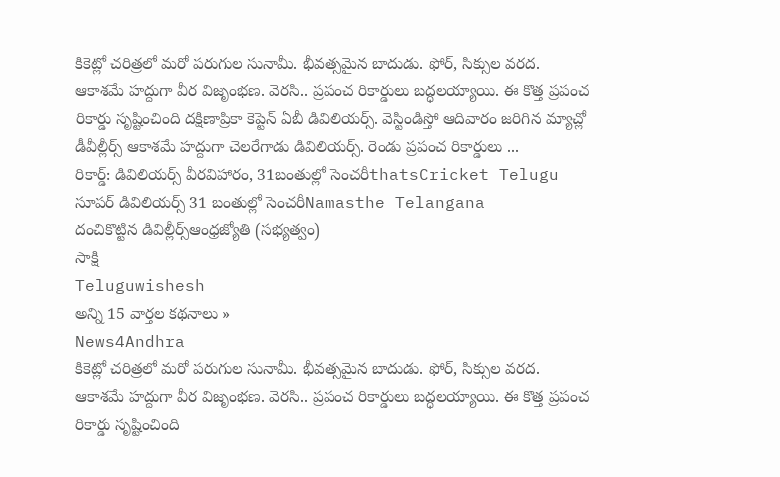కికెట్లో చరిత్రలో మరో పరుగుల సునామీ. భీవత్సమైన బాదుడు. ఫోర్, సిక్సుల వరద. ఆకాశమే హద్దుగా వీర విజృంభణ. వెరసి.. ప్రపంచ రికార్డులు బద్ధలయ్యాయి. ఈ కొత్త ప్రపంచ రికార్డు సృష్టించింది దక్షిణాప్రికా కెప్టెన్ ఏబీ డివిలియర్స్. వెస్టిండిస్తో ఆదివారం జరిగిన మ్యాచ్లో డీవీల్లీర్స్ ఆకాశమే హద్దుగా చెలరేగాడు డివిలియర్స్. రెండు ప్రపంచ రికార్డులు ...
రికార్డ్: డివిలియర్స్ వీరవిహారం, 31బంతుల్లో సెంచరీthatsCricket Telugu
సూపర్ డివిలియర్స్ 31 బంతుల్లో సెంచరీNamasthe Telangana
దంచికొట్టిన డివిల్లీర్స్ఆంధ్రజ్యోతి (సభ్యత్వం)
సాక్షి
Teluguwishesh
అన్ని 15 వార్తల కథనాలు »
News4Andhra
కికెట్లో చరిత్రలో మరో పరుగుల సునామీ. భీవత్సమైన బాదుడు. ఫోర్, సిక్సుల వరద. ఆకాశమే హద్దుగా వీర విజృంభణ. వెరసి.. ప్రపంచ రికార్డులు బద్ధలయ్యాయి. ఈ కొత్త ప్రపంచ రికార్డు సృష్టించింది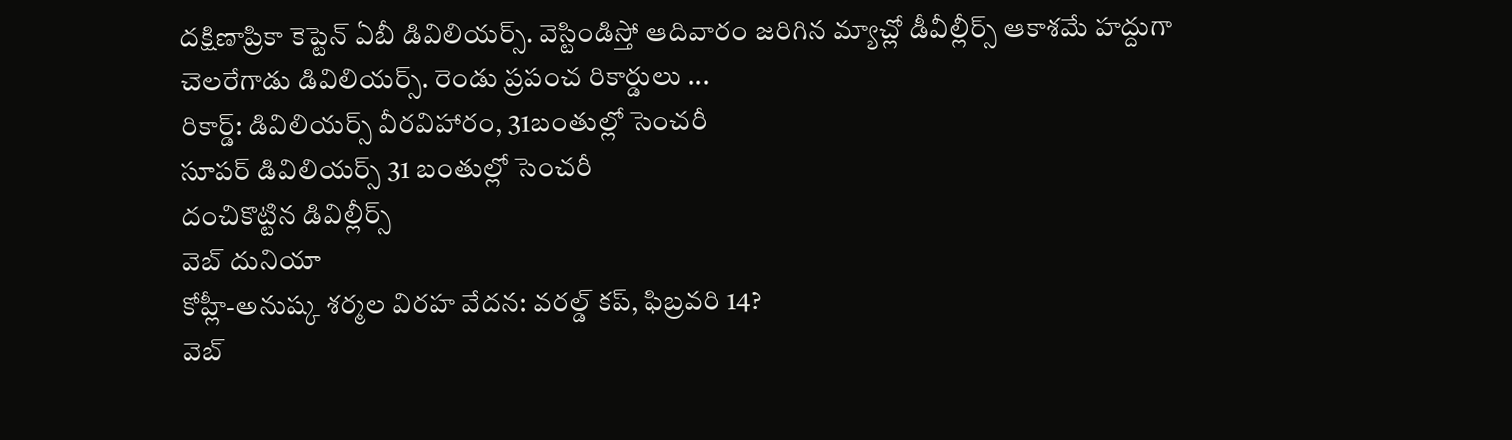దక్షిణాప్రికా కెప్టెన్ ఏబీ డివిలియర్స్. వెస్టిండిస్తో ఆదివారం జరిగిన మ్యాచ్లో డీవీల్లీర్స్ ఆకాశమే హద్దుగా చెలరేగాడు డివిలియర్స్. రెండు ప్రపంచ రికార్డులు ...
రికార్డ్: డివిలియర్స్ వీరవిహారం, 31బంతుల్లో సెంచరీ
సూపర్ డివిలియర్స్ 31 బంతుల్లో సెంచరీ
దంచికొట్టిన డివిల్లీర్స్
వెబ్ దునియా
కోహ్లీ-అనుష్క శర్మల విరహ వేదన: వరల్డ్ కప్, ఫిబ్రవరి 14?
వెబ్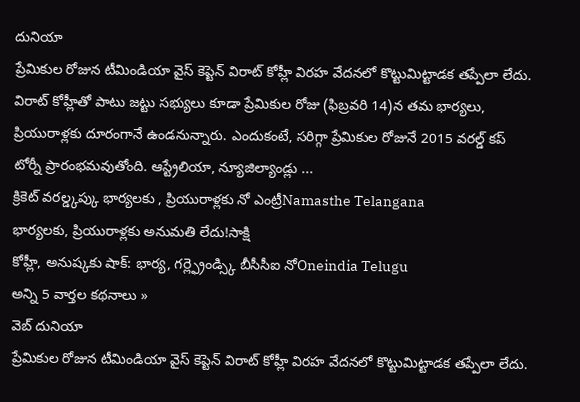దునియా
ప్రేమికుల రోజున టీమిండియా వైస్ కెప్టెన్ విరాట్ కోహ్లీ విరహ వేదనలో కొట్టుమిట్టాడక తప్పేలా లేదు. విరాట్ కోహ్లీతో పాటు జట్టు సభ్యులు కూడా ప్రేమికుల రోజు (ఫిబ్రవరి 14)న తమ భార్యలు, ప్రియురాళ్లకు దూరంగానే ఉండనున్నారు. ఎందుకంటే, సరిగ్గా ప్రేమికుల రోజునే 2015 వరల్డ్ కప్ టోర్నీ ప్రారంభమవుతోంది. ఆస్ట్రేలియా, న్యూజిల్యాండ్లు ...
క్రికెట్ వరల్డ్కప్కు భార్యలకు , ప్రియురాళ్లకు నో ఎంట్రీNamasthe Telangana
భార్యలకు, ప్రియురాళ్లకు అనుమతి లేదు!సాక్షి
కోహ్లీ, అనుష్కకు షాక్: భార్య, గర్ల్ఫ్రెండ్స్కి బీసీసీఐ నోOneindia Telugu
అన్ని 5 వార్తల కథనాలు »
వెబ్ దునియా
ప్రేమికుల రోజున టీమిండియా వైస్ కెప్టెన్ విరాట్ కోహ్లీ విరహ వేదనలో కొట్టుమిట్టాడక తప్పేలా లేదు.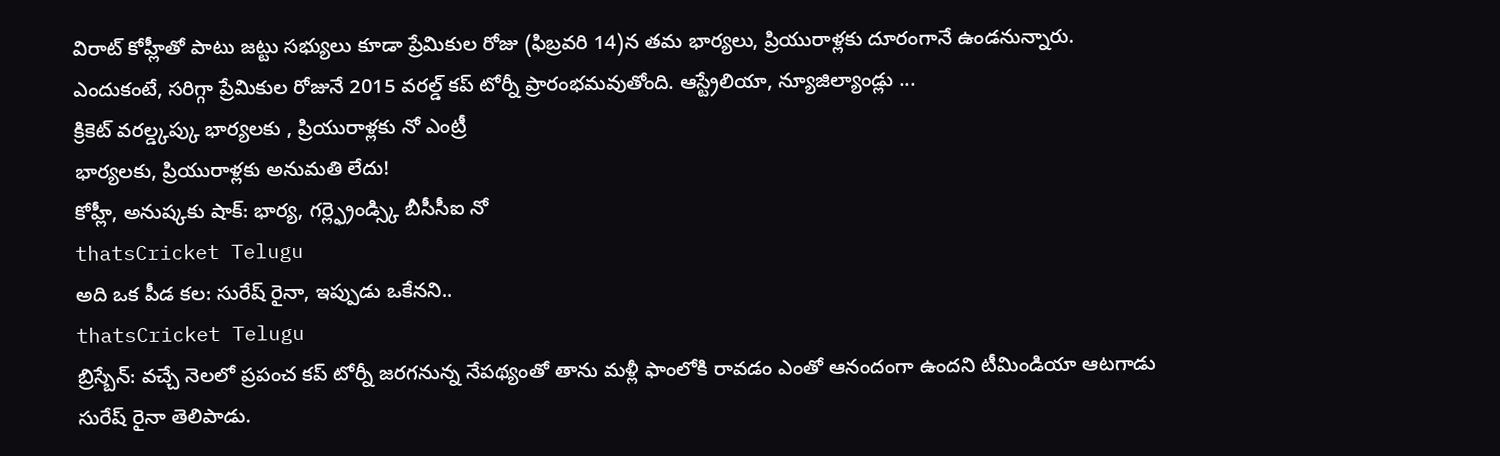విరాట్ కోహ్లీతో పాటు జట్టు సభ్యులు కూడా ప్రేమికుల రోజు (ఫిబ్రవరి 14)న తమ భార్యలు, ప్రియురాళ్లకు దూరంగానే ఉండనున్నారు. ఎందుకంటే, సరిగ్గా ప్రేమికుల రోజునే 2015 వరల్డ్ కప్ టోర్నీ ప్రారంభమవుతోంది. ఆస్ట్రేలియా, న్యూజిల్యాండ్లు ...
క్రికెట్ వరల్డ్కప్కు భార్యలకు , ప్రియురాళ్లకు నో ఎంట్రీ
భార్యలకు, ప్రియురాళ్లకు అనుమతి లేదు!
కోహ్లీ, అనుష్కకు షాక్: భార్య, గర్ల్ఫ్రెండ్స్కి బీసీసీఐ నో
thatsCricket Telugu
అది ఒక పీడ కల: సురేష్ రైనా, ఇప్పుడు ఒకేనని..
thatsCricket Telugu
బ్రిస్బేన్: వచ్చే నెలలో ప్రపంచ కప్ టోర్నీ జరగనున్న నేపథ్యంతో తాను మళ్లీ ఫాంలోకి రావడం ఎంతో ఆనందంగా ఉందని టీమిండియా ఆటగాడు సురేష్ రైనా తెలిపాడు.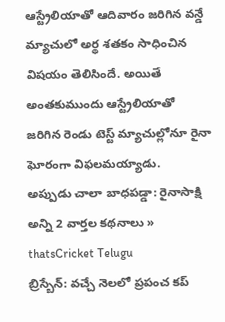ఆస్ట్రేలియాతో ఆదివారం జరిగిన వన్డే మ్యాచులో అర్థ శతకం సాధించిన విషయం తెలిసిందే. అయితే అంతకుముందు ఆస్ట్రేలియాతో జరిగిన రెండు టెస్ట్ మ్యాచుల్లోనూ రైనా ఘోరంగా విఫలమయ్యాడు.
అప్పుడు చాలా బాధపడ్డా: రైనాసాక్షి
అన్ని 2 వార్తల కథనాలు »
thatsCricket Telugu
బ్రిస్బేన్: వచ్చే నెలలో ప్రపంచ కప్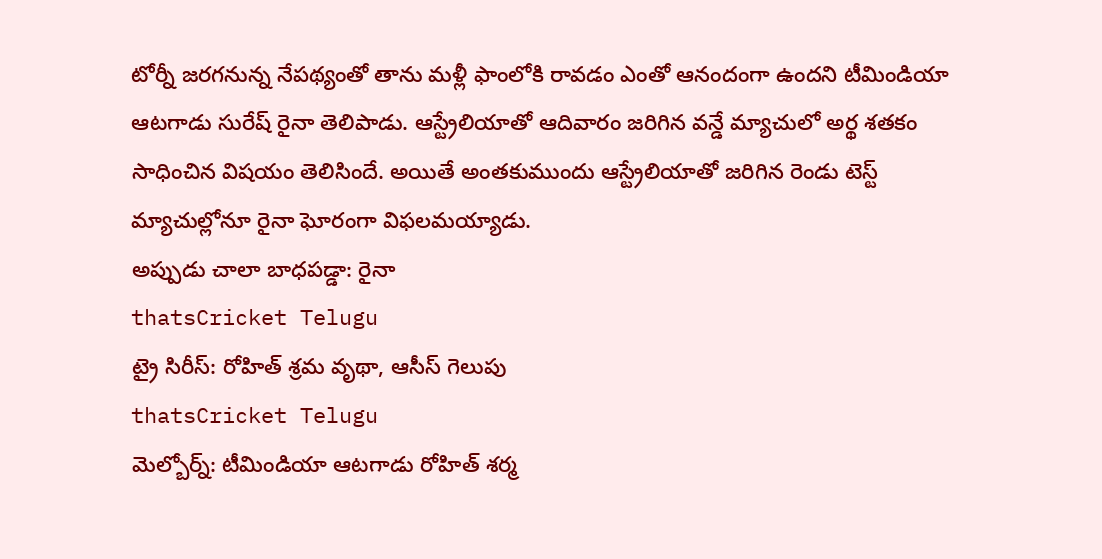టోర్నీ జరగనున్న నేపథ్యంతో తాను మళ్లీ ఫాంలోకి రావడం ఎంతో ఆనందంగా ఉందని టీమిండియా ఆటగాడు సురేష్ రైనా తెలిపాడు. ఆస్ట్రేలియాతో ఆదివారం జరిగిన వన్డే మ్యాచులో అర్థ శతకం సాధించిన విషయం తెలిసిందే. అయితే అంతకుముందు ఆస్ట్రేలియాతో జరిగిన రెండు టెస్ట్ మ్యాచుల్లోనూ రైనా ఘోరంగా విఫలమయ్యాడు.
అప్పుడు చాలా బాధపడ్డా: రైనా
thatsCricket Telugu
ట్రై సిరీస్: రోహిత్ శ్రమ వృథా, ఆసీస్ గెలుపు
thatsCricket Telugu
మెల్బోర్న్: టీమిండియా ఆటగాడు రోహిత్ శర్మ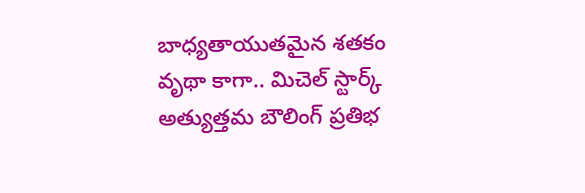బాధ్యతాయుతమైన శతకం వృథా కాగా.. మిచెల్ స్టార్క్ అత్యుత్తమ బౌలింగ్ ప్రతిభ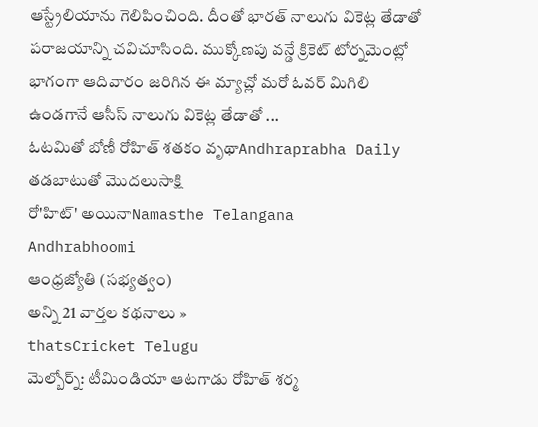ఆస్ట్రేలియాను గెలిపించింది. దీంతో భారత్ నాలుగు వికెట్ల తేడాతో పరాజయాన్ని చవిచూసింది. ముక్కోణపు వన్డే క్రికెట్ టోర్నమెంట్లో భాగంగా ఆదివారం జరిగిన ఈ మ్యాచ్లో మరో ఓవర్ మిగిలి ఉండగానే ఆసీస్ నాలుగు వికెట్ల తేడాతో ...
ఓటమితో బోణీ రోహిత్ శతకం వృథాAndhraprabha Daily
తడబాటుతో మొదలుసాక్షి
రో'హిట్' అయినాNamasthe Telangana
Andhrabhoomi
ఆంధ్రజ్యోతి (సభ్యత్వం)
అన్ని 21 వార్తల కథనాలు »
thatsCricket Telugu
మెల్బోర్న్: టీమిండియా ఆటగాడు రోహిత్ శర్మ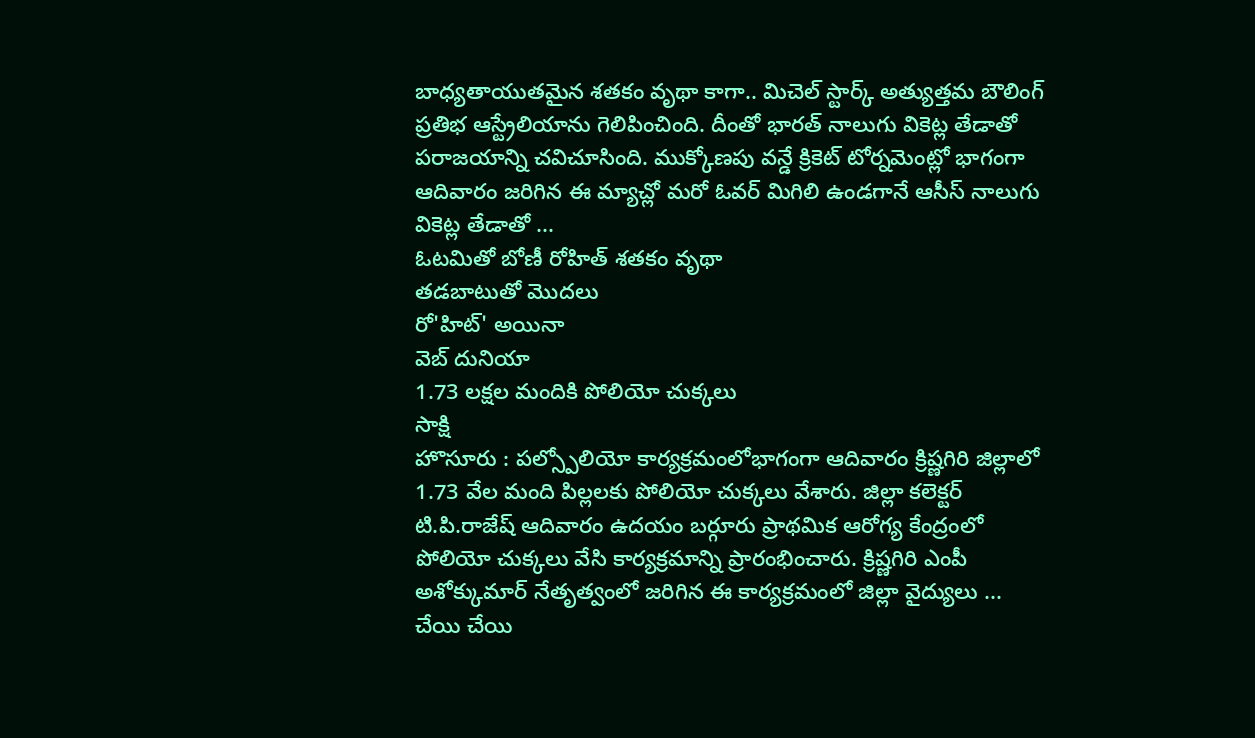బాధ్యతాయుతమైన శతకం వృథా కాగా.. మిచెల్ స్టార్క్ అత్యుత్తమ బౌలింగ్ ప్రతిభ ఆస్ట్రేలియాను గెలిపించింది. దీంతో భారత్ నాలుగు వికెట్ల తేడాతో పరాజయాన్ని చవిచూసింది. ముక్కోణపు వన్డే క్రికెట్ టోర్నమెంట్లో భాగంగా ఆదివారం జరిగిన ఈ మ్యాచ్లో మరో ఓవర్ మిగిలి ఉండగానే ఆసీస్ నాలుగు వికెట్ల తేడాతో ...
ఓటమితో బోణీ రోహిత్ శతకం వృథా
తడబాటుతో మొదలు
రో'హిట్' అయినా
వెబ్ దునియా
1.73 లక్షల మందికి పోలియో చుక్కలు
సాక్షి
హొసూరు : పల్స్పోలియో కార్యక్రమంలోభాగంగా ఆదివారం క్రిష్ణగిరి జిల్లాలో 1.73 వేల మంది పిల్లలకు పోలియో చుక్కలు వేశారు. జిల్లా కలెక్టర్ టి.పి.రాజేష్ ఆదివారం ఉదయం బర్గూరు ప్రాథమిక ఆరోగ్య కేంద్రంలో పోలియో చుక్కలు వేసి కార్యక్రమాన్ని ప్రారంభించారు. క్రిష్ణగిరి ఎంపీ అశోక్కుమార్ నేతృత్వంలో జరిగిన ఈ కార్యక్రమంలో జిల్లా వైద్యులు ...
చేయి చేయి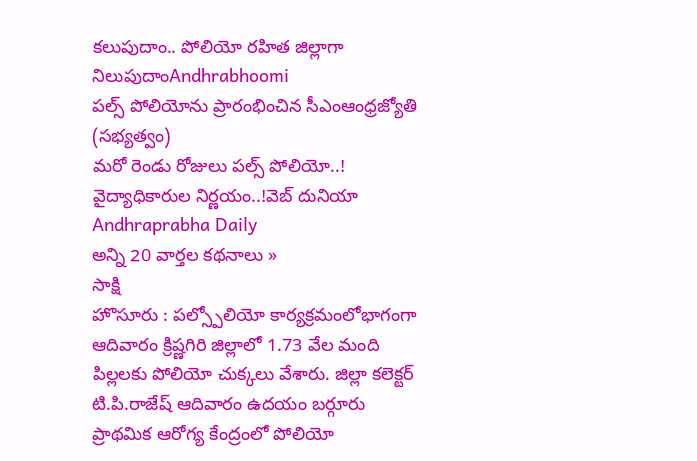కలుపుదాం.. పోలియో రహిత జిల్లాగా నిలుపుదాంAndhrabhoomi
పల్స్ పోలియోను ప్రారంభించిన సీఎంఆంధ్రజ్యోతి (సభ్యత్వం)
మరో రెండు రోజులు పల్స్ పోలియో..! వైద్యాధికారుల నిర్ణయం..!వెబ్ దునియా
Andhraprabha Daily
అన్ని 20 వార్తల కథనాలు »
సాక్షి
హొసూరు : పల్స్పోలియో కార్యక్రమంలోభాగంగా ఆదివారం క్రిష్ణగిరి జిల్లాలో 1.73 వేల మంది పిల్లలకు పోలియో చుక్కలు వేశారు. జిల్లా కలెక్టర్ టి.పి.రాజేష్ ఆదివారం ఉదయం బర్గూరు ప్రాథమిక ఆరోగ్య కేంద్రంలో పోలియో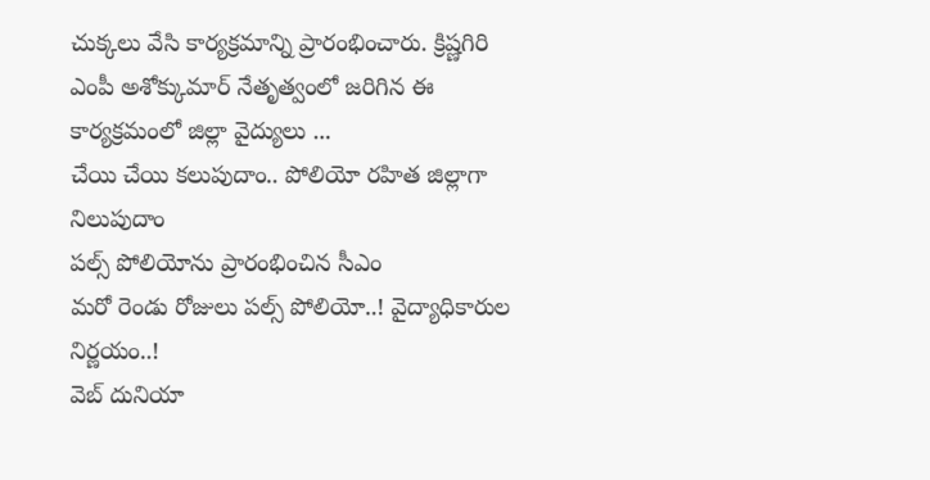చుక్కలు వేసి కార్యక్రమాన్ని ప్రారంభించారు. క్రిష్ణగిరి ఎంపీ అశోక్కుమార్ నేతృత్వంలో జరిగిన ఈ కార్యక్రమంలో జిల్లా వైద్యులు ...
చేయి చేయి కలుపుదాం.. పోలియో రహిత జిల్లాగా నిలుపుదాం
పల్స్ పోలియోను ప్రారంభించిన సీఎం
మరో రెండు రోజులు పల్స్ పోలియో..! వైద్యాధికారుల నిర్ణయం..!
వెబ్ దునియా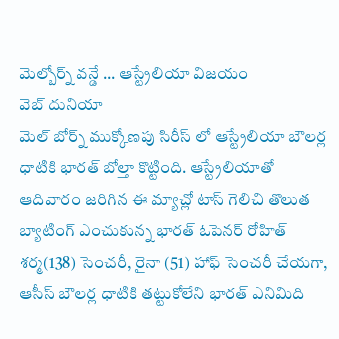మెల్బోర్న్ వన్డే ... ఆస్ట్రేలియా విజయం
వెబ్ దునియా
మెల్ బోర్న్ ముక్కోణపు సిరీస్ లో ఆస్ట్రేలియా బౌలర్ల ధాటికి భారత్ బోల్తా కొట్టింది. ఆస్ట్రేలియాతో ఆదివారం జరిగిన ఈ మ్యాచ్లో టాస్ గెలిచి తొలుత బ్యాటింగ్ ఎంచుకున్న భారత్ ఓపెనర్ రోహిత్ శర్మ(138) సెంచరీ, రైనా (51) హాఫ్ సెంచరీ చేయగా, ఆసీస్ బౌలర్ల ధాటికి తట్టుకోలేని భారత్ ఎనిమిది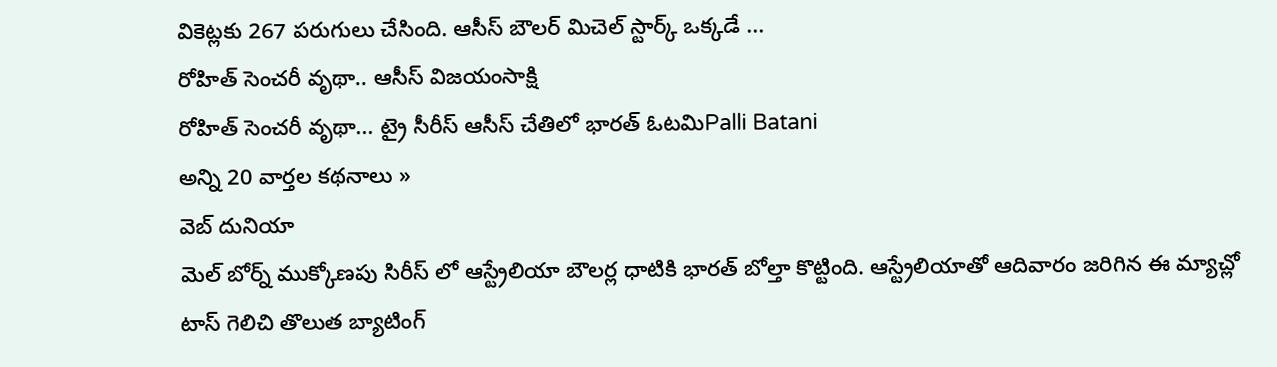వికెట్లకు 267 పరుగులు చేసింది. ఆసీస్ బౌలర్ మిచెల్ స్టార్క్ ఒక్కడే ...
రోహిత్ సెంచరీ వృథా.. ఆసీస్ విజయంసాక్షి
రోహిత్ సెంచరీ వృథా... ట్రై సీరీస్ ఆసీస్ చేతిలో భారత్ ఓటమిPalli Batani
అన్ని 20 వార్తల కథనాలు »
వెబ్ దునియా
మెల్ బోర్న్ ముక్కోణపు సిరీస్ లో ఆస్ట్రేలియా బౌలర్ల ధాటికి భారత్ బోల్తా కొట్టింది. ఆస్ట్రేలియాతో ఆదివారం జరిగిన ఈ మ్యాచ్లో టాస్ గెలిచి తొలుత బ్యాటింగ్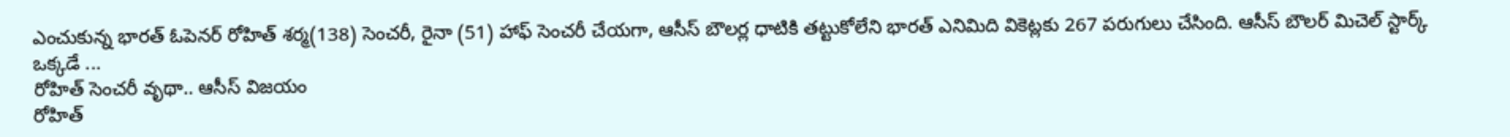ఎంచుకున్న భారత్ ఓపెనర్ రోహిత్ శర్మ(138) సెంచరీ, రైనా (51) హాఫ్ సెంచరీ చేయగా, ఆసీస్ బౌలర్ల ధాటికి తట్టుకోలేని భారత్ ఎనిమిది వికెట్లకు 267 పరుగులు చేసింది. ఆసీస్ బౌలర్ మిచెల్ స్టార్క్ ఒక్కడే ...
రోహిత్ సెంచరీ వృథా.. ఆసీస్ విజయం
రోహిత్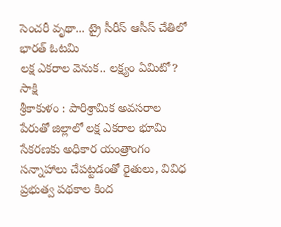సెంచరీ వృథా... ట్రై సీరీస్ ఆసీస్ చేతిలో భారత్ ఓటమి
లక్ష ఎకరాల వెనుక.. లక్ష్యం ఏమిటో?
సాక్షి
శ్రీకాకుళం : పారిశ్రామిక అవసరాల పేరుతో జిల్లాలో లక్ష ఎకరాల భూమి సేకరణకు అధికార యంత్రాంగం సన్నాహాలు చేపట్టడంతో రైతులు, వివిధ ప్రభుత్వ పథకాల కింద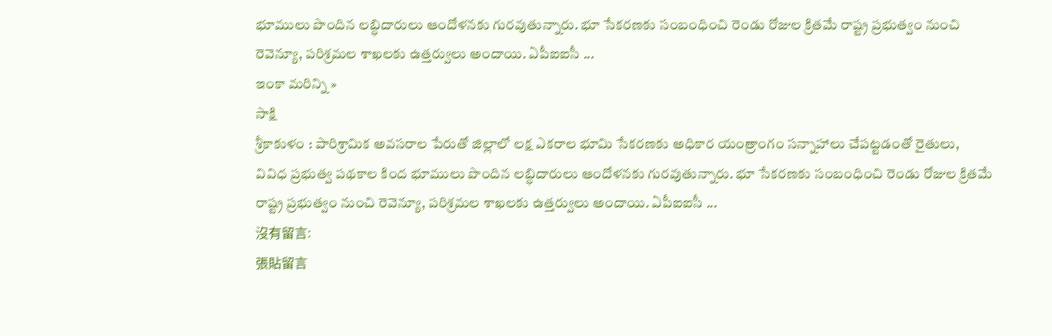భూములు పొందిన లబ్ధిదారులు ఆందోళనకు గురవుతున్నారు. భూ సేకరణకు సంబంధించి రెండు రోజుల క్రితమే రాష్ట్ర ప్రభుత్వం నుంచి రెవెన్యూ, పరిశ్రమల శాఖలకు ఉత్తర్వులు అందాయి. ఏపీఐఐసీ ...
ఇంకా మరిన్ని »
సాక్షి
శ్రీకాకుళం : పారిశ్రామిక అవసరాల పేరుతో జిల్లాలో లక్ష ఎకరాల భూమి సేకరణకు అధికార యంత్రాంగం సన్నాహాలు చేపట్టడంతో రైతులు, వివిధ ప్రభుత్వ పథకాల కింద భూములు పొందిన లబ్ధిదారులు ఆందోళనకు గురవుతున్నారు. భూ సేకరణకు సంబంధించి రెండు రోజుల క్రితమే రాష్ట్ర ప్రభుత్వం నుంచి రెవెన్యూ, పరిశ్రమల శాఖలకు ఉత్తర్వులు అందాయి. ఏపీఐఐసీ ...
沒有留言:
張貼留言